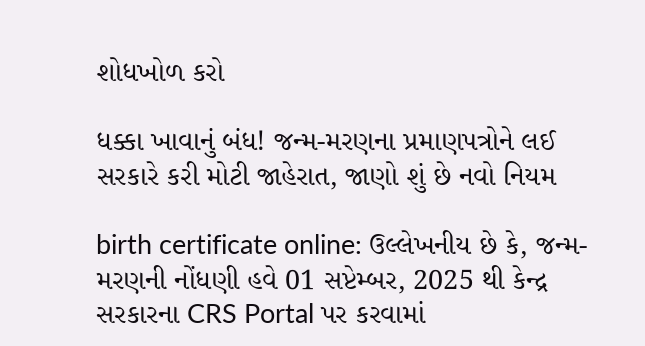શોધખોળ કરો

ધક્કા ખાવાનું બંધ! જન્મ-મરણના પ્રમાણપત્રોને લઈ સરકારે કરી મોટી જાહેરાત, જાણો શું છે નવો નિયમ

birth certificate online: ઉલ્લેખનીય છે કે, જન્મ-મરણની નોંધણી હવે 01 સપ્ટેમ્બર, 2025 થી કેન્દ્ર સરકારના CRS Portal પર કરવામાં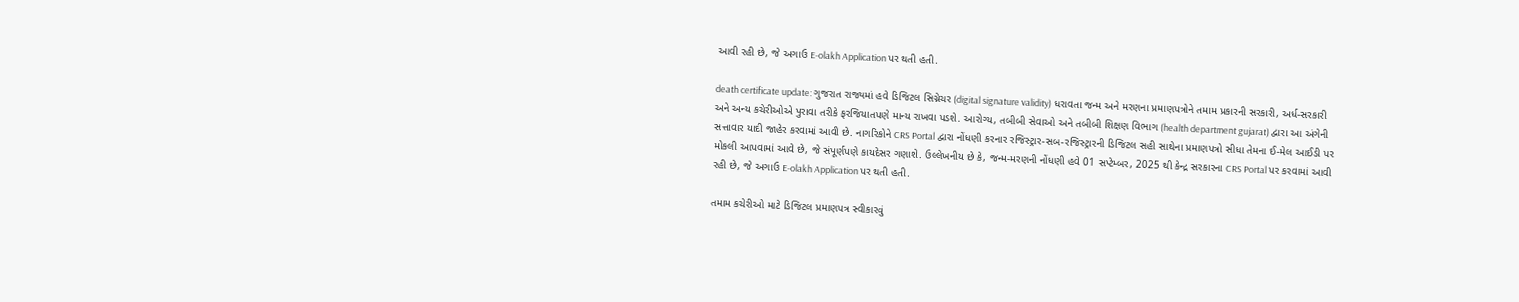આવી રહી છે, જે અગાઉ E-olakh Application પર થતી હતી.

death certificate update: ગુજરાત રાજ્યમાં હવે ડિજિટલ સિગ્નેચર (digital signature validity) ધરાવતા જન્મ અને મરણના પ્રમાણપત્રોને તમામ પ્રકારની સરકારી, અર્ધ-સરકારી અને અન્ય કચેરીઓએ પુરાવા તરીકે ફરજિયાતપણે માન્ય રાખવા પડશે. આરોગ્ય, તબીબી સેવાઓ અને તબીબી શિક્ષણ વિભાગ (health department gujarat) દ્વારા આ અંગેની સત્તાવાર યાદી જાહેર કરવામાં આવી છે. નાગરિકોને CRS Portal દ્વારા નોંધણી કરનાર રજિસ્ટ્રાર-સબ-રજિસ્ટ્રારની ડિજિટલ સહી સાથેના પ્રમાણપત્રો સીધા તેમના ઈ-મેલ આઈડી પર મોકલી આપવામાં આવે છે, જે સંપૂર્ણપણે કાયદેસર ગણાશે. ઉલ્લેખનીય છે કે, જન્મ-મરણની નોંધણી હવે 01 સપ્ટેમ્બર, 2025 થી કેન્દ્ર સરકારના CRS Portal પર કરવામાં આવી રહી છે, જે અગાઉ E-olakh Application પર થતી હતી.

તમામ કચેરીઓ માટે ડિજિટલ પ્રમાણપત્ર સ્વીકારવું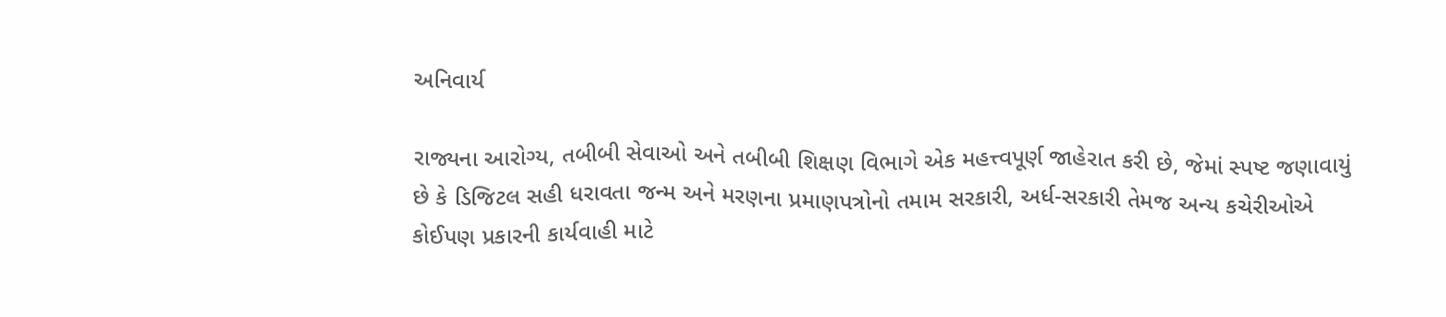અનિવાર્ય

રાજ્યના આરોગ્ય, તબીબી સેવાઓ અને તબીબી શિક્ષણ વિભાગે એક મહત્ત્વપૂર્ણ જાહેરાત કરી છે, જેમાં સ્પષ્ટ જણાવાયું છે કે ડિજિટલ સહી ધરાવતા જન્મ અને મરણના પ્રમાણપત્રોનો તમામ સરકારી, અર્ધ-સરકારી તેમજ અન્ય કચેરીઓએ કોઈપણ પ્રકારની કાર્યવાહી માટે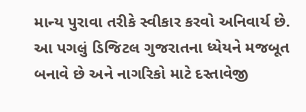માન્ય પુરાવા તરીકે સ્વીકાર કરવો અનિવાર્ય છે. આ પગલું ડિજિટલ ગુજરાતના ધ્યેયને મજબૂત બનાવે છે અને નાગરિકો માટે દસ્તાવેજી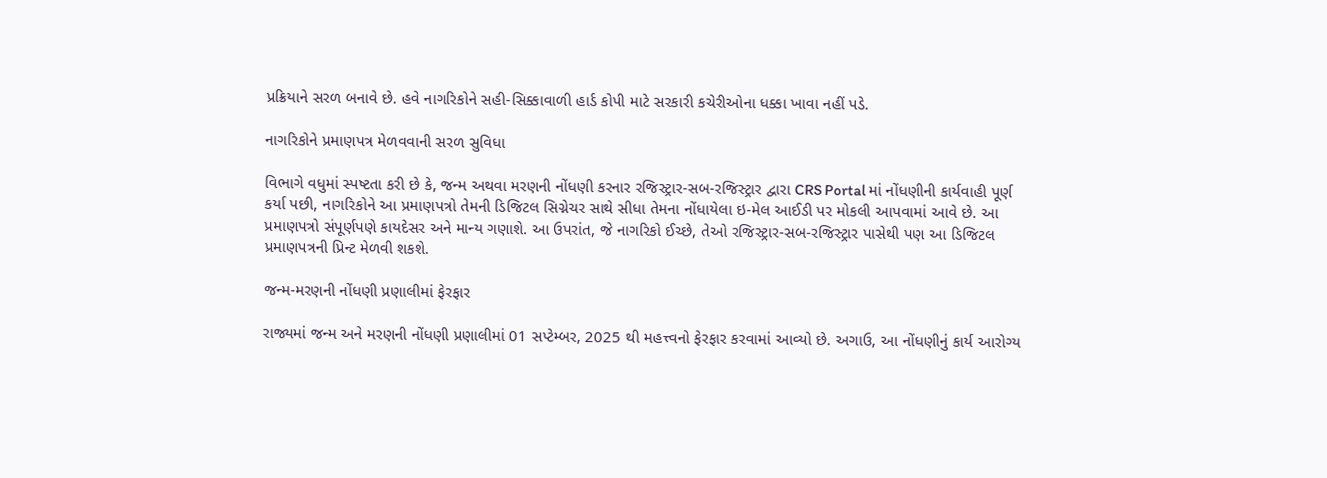પ્રક્રિયાને સરળ બનાવે છે. હવે નાગરિકોને સહી-સિક્કાવાળી હાર્ડ કોપી માટે સરકારી કચેરીઓના ધક્કા ખાવા નહીં પડે.

નાગરિકોને પ્રમાણપત્ર મેળવવાની સરળ સુવિધા

વિભાગે વધુમાં સ્પષ્ટતા કરી છે કે, જન્મ અથવા મરણની નોંધણી કરનાર રજિસ્ટ્રાર-સબ-રજિસ્ટ્રાર દ્વારા CRS Portal માં નોંધણીની કાર્યવાહી પૂર્ણ કર્યા પછી, નાગરિકોને આ પ્રમાણપત્રો તેમની ડિજિટલ સિગ્નેચર સાથે સીધા તેમના નોંધાયેલા ઇ-મેલ આઈડી પર મોકલી આપવામાં આવે છે. આ પ્રમાણપત્રો સંપૂર્ણપણે કાયદેસર અને માન્ય ગણાશે. આ ઉપરાંત, જે નાગરિકો ઈચ્છે, તેઓ રજિસ્ટ્રાર-સબ-રજિસ્ટ્રાર પાસેથી પણ આ ડિજિટલ પ્રમાણપત્રની પ્રિન્ટ મેળવી શકશે.

જન્મ-મરણની નોંધણી પ્રણાલીમાં ફેરફાર

રાજ્યમાં જન્મ અને મરણની નોંધણી પ્રણાલીમાં 01 સપ્ટેમ્બર, 2025 થી મહત્ત્વનો ફેરફાર કરવામાં આવ્યો છે. અગાઉ, આ નોંધણીનું કાર્ય આરોગ્ય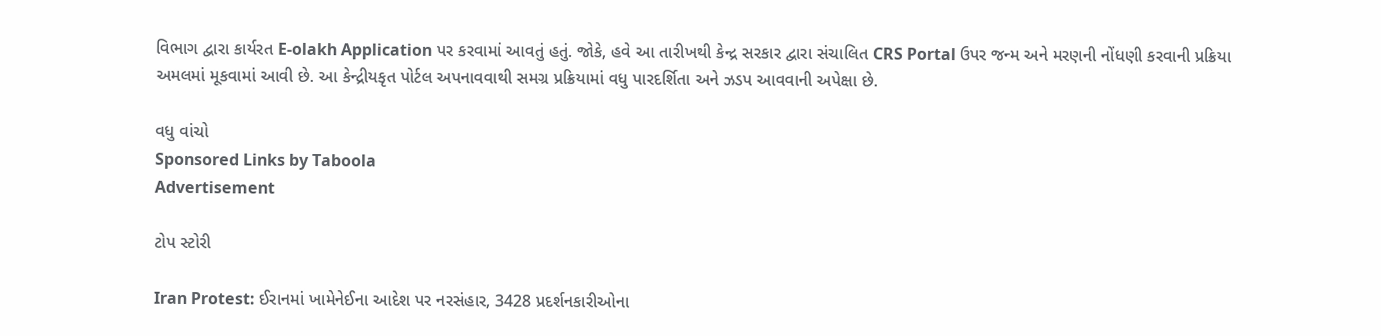વિભાગ દ્વારા કાર્યરત E-olakh Application પર કરવામાં આવતું હતું. જોકે, હવે આ તારીખથી કેન્દ્ર સરકાર દ્વારા સંચાલિત CRS Portal ઉપર જન્મ અને મરણની નોંધણી કરવાની પ્રક્રિયા અમલમાં મૂકવામાં આવી છે. આ કેન્દ્રીયકૃત પોર્ટલ અપનાવવાથી સમગ્ર પ્રક્રિયામાં વધુ પારદર્શિતા અને ઝડપ આવવાની અપેક્ષા છે.

વધુ વાંચો
Sponsored Links by Taboola
Advertisement

ટોપ સ્ટોરી

Iran Protest: ઈરાનમાં ખામેનેઈના આદેશ પર નરસંહાર, 3428 પ્રદર્શનકારીઓના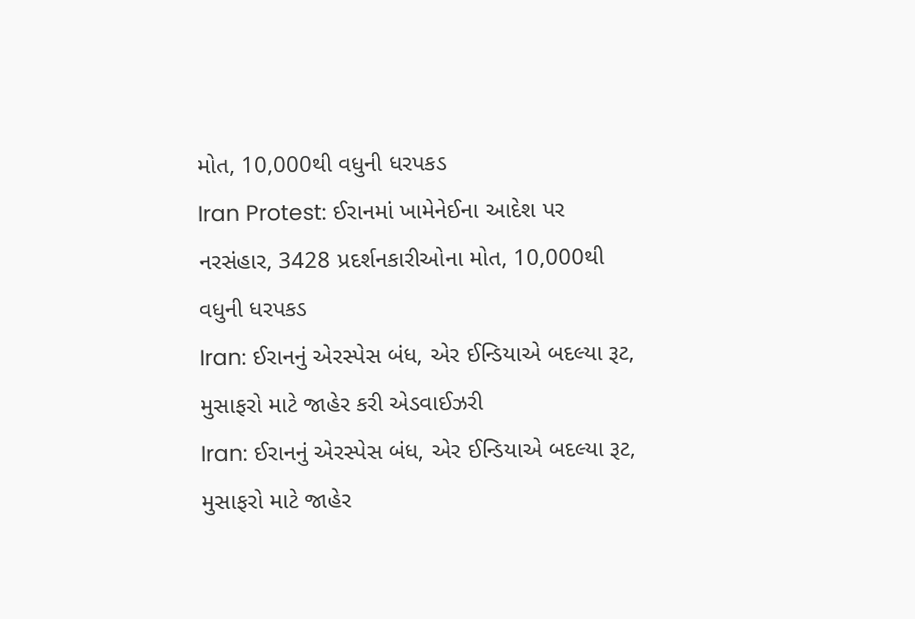મોત, 10,000થી વધુની ધરપકડ
Iran Protest: ઈરાનમાં ખામેનેઈના આદેશ પર નરસંહાર, 3428 પ્રદર્શનકારીઓના મોત, 10,000થી વધુની ધરપકડ
Iran: ઈરાનનું એરસ્પેસ બંધ, એર ઈન્ડિયાએ બદલ્યા રૂટ, મુસાફરો માટે જાહેર કરી એડવાઈઝરી
Iran: ઈરાનનું એરસ્પેસ બંધ, એર ઈન્ડિયાએ બદલ્યા રૂટ, મુસાફરો માટે જાહેર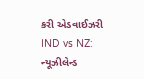કરી એડવાઈઝરી
IND vs NZ: ન્યૂઝીલેન્ડ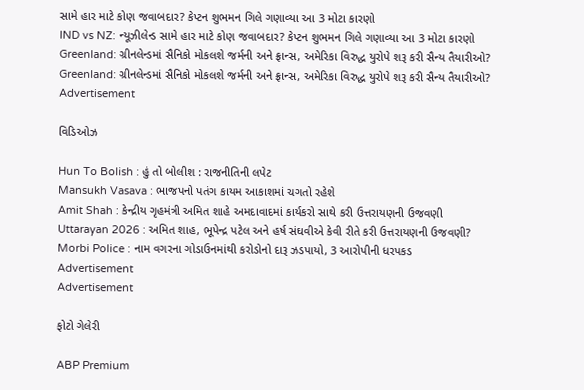સામે હાર માટે કોણ જવાબદાર? કેપ્ટન શુભમન ગિલે ગણાવ્યા આ 3 મોટા કારણો
IND vs NZ: ન્યૂઝીલેન્ડ સામે હાર માટે કોણ જવાબદાર? કેપ્ટન શુભમન ગિલે ગણાવ્યા આ 3 મોટા કારણો
Greenland: ગ્રીનલેન્ડમાં સૈનિકો મોકલશે જર્મની અને ફ્રાન્સ, અમેરિકા વિરુદ્ધ યુરોપે શરૂ કરી સૈન્ય તૈયારીઓ?
Greenland: ગ્રીનલેન્ડમાં સૈનિકો મોકલશે જર્મની અને ફ્રાન્સ, અમેરિકા વિરુદ્ધ યુરોપે શરૂ કરી સૈન્ય તૈયારીઓ?
Advertisement

વિડિઓઝ

Hun To Bolish : હું તો બોલીશ : રાજનીતિની લપેટ
Mansukh Vasava : ભાજપનો પતંગ કાયમ આકાશમાં ચગતો રહેશે
Amit Shah : કેન્દ્રીય ગૃહમંત્રી અમિત શાહે અમદાવાદમાં કાર્યકરો સાથે કરી ઉત્તરાયણની ઉજવણી
Uttarayan 2026 : અમિત શાહ, ભૂપેન્દ્ર પટેલ અને હર્ષ સંઘવીએ કેવી રીતે કરી ઉત્તરાયણની ઉજવણી?
Morbi Police : નામ વગરના ગોડાઉનમાંથી કરોડોનો દારૂ ઝડપાયો, 3 આરોપીની ધરપકડ
Advertisement
Advertisement

ફોટો ગેલેરી

ABP Premium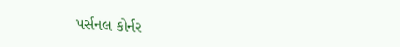પર્સનલ કોર્નર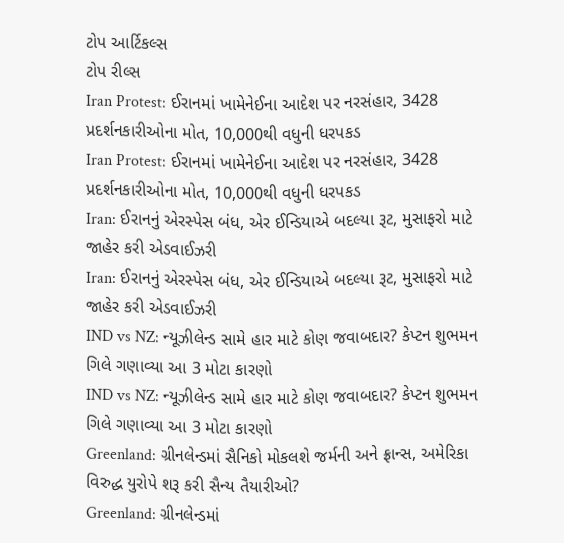ટોપ આર્ટિકલ્સ
ટોપ રીલ્સ
Iran Protest: ઈરાનમાં ખામેનેઈના આદેશ પર નરસંહાર, 3428 પ્રદર્શનકારીઓના મોત, 10,000થી વધુની ધરપકડ
Iran Protest: ઈરાનમાં ખામેનેઈના આદેશ પર નરસંહાર, 3428 પ્રદર્શનકારીઓના મોત, 10,000થી વધુની ધરપકડ
Iran: ઈરાનનું એરસ્પેસ બંધ, એર ઈન્ડિયાએ બદલ્યા રૂટ, મુસાફરો માટે જાહેર કરી એડવાઈઝરી
Iran: ઈરાનનું એરસ્પેસ બંધ, એર ઈન્ડિયાએ બદલ્યા રૂટ, મુસાફરો માટે જાહેર કરી એડવાઈઝરી
IND vs NZ: ન્યૂઝીલેન્ડ સામે હાર માટે કોણ જવાબદાર? કેપ્ટન શુભમન ગિલે ગણાવ્યા આ 3 મોટા કારણો
IND vs NZ: ન્યૂઝીલેન્ડ સામે હાર માટે કોણ જવાબદાર? કેપ્ટન શુભમન ગિલે ગણાવ્યા આ 3 મોટા કારણો
Greenland: ગ્રીનલેન્ડમાં સૈનિકો મોકલશે જર્મની અને ફ્રાન્સ, અમેરિકા વિરુદ્ધ યુરોપે શરૂ કરી સૈન્ય તૈયારીઓ?
Greenland: ગ્રીનલેન્ડમાં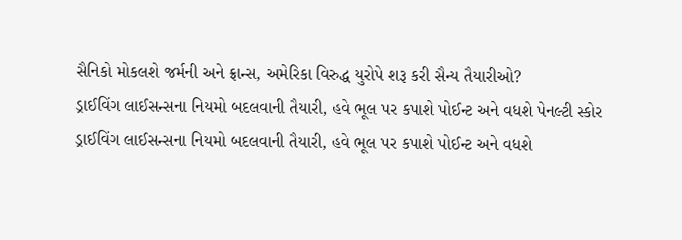સૈનિકો મોકલશે જર્મની અને ફ્રાન્સ, અમેરિકા વિરુદ્ધ યુરોપે શરૂ કરી સૈન્ય તૈયારીઓ?
ડ્રાઈવિંગ લાઈસન્સના નિયમો બદલવાની તૈયારી, હવે ભૂલ પર કપાશે પોઈન્ટ અને વધશે પેનલ્ટી સ્કોર
ડ્રાઈવિંગ લાઈસન્સના નિયમો બદલવાની તૈયારી, હવે ભૂલ પર કપાશે પોઈન્ટ અને વધશે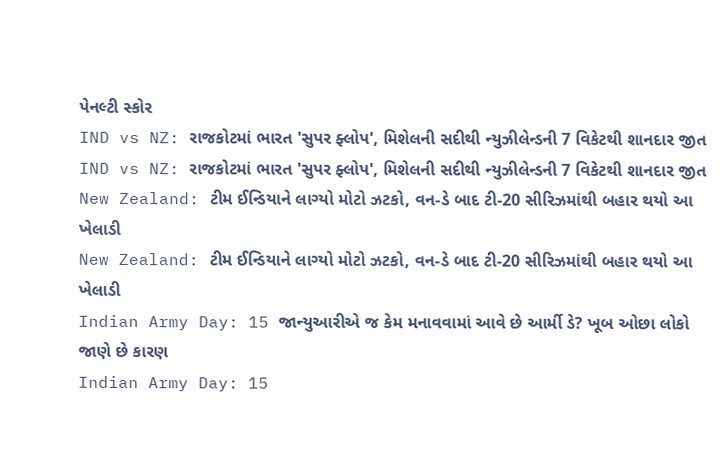પેનલ્ટી સ્કોર
IND vs NZ: રાજકોટમાં ભારત 'સુપર ફ્લોપ', મિશેલની સદીથી ન્યુઝીલેન્ડની 7 વિકેટથી શાનદાર જીત
IND vs NZ: રાજકોટમાં ભારત 'સુપર ફ્લોપ', મિશેલની સદીથી ન્યુઝીલેન્ડની 7 વિકેટથી શાનદાર જીત
New Zealand: ટીમ ઈન્ડિયાને લાગ્યો મોટો ઝટકો, વન-ડે બાદ ટી-20 સીરિઝમાંથી બહાર થયો આ ખેલાડી
New Zealand: ટીમ ઈન્ડિયાને લાગ્યો મોટો ઝટકો, વન-ડે બાદ ટી-20 સીરિઝમાંથી બહાર થયો આ ખેલાડી
Indian Army Day: 15 જાન્યુઆરીએ જ કેમ મનાવવામાં આવે છે આર્મી ડે? ખૂબ ઓછા લોકો જાણે છે કારણ
Indian Army Day: 15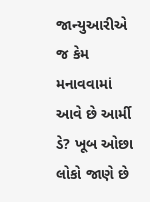જાન્યુઆરીએ જ કેમ મનાવવામાં આવે છે આર્મી ડે? ખૂબ ઓછા લોકો જાણે છે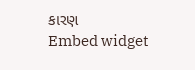કારણ
Embed widget